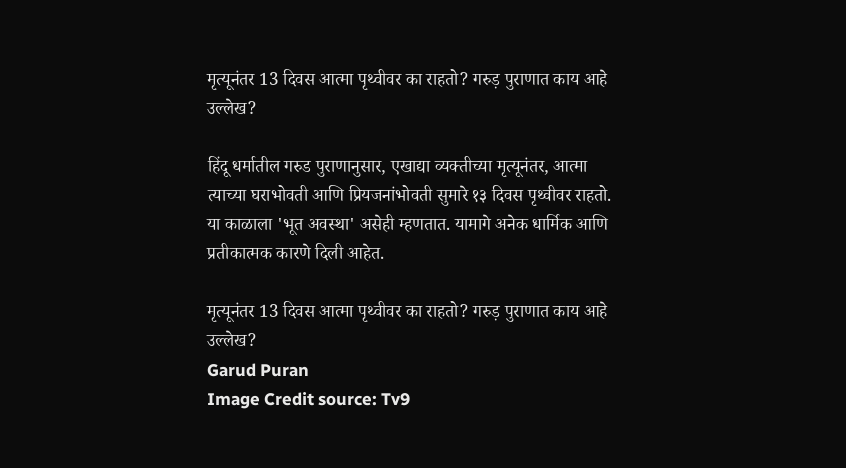मृत्यूनंतर 13 दिवस आत्मा पृथ्वीवर का राहतो? गरुड़ पुराणात काय आहे उल्लेख?

हिंदू धर्मातील गरुड पुराणानुसार, एखाद्या व्यक्तीच्या मृत्यूनंतर, आत्मा त्याच्या घराभोवती आणि प्रियजनांभोवती सुमारे १३ दिवस पृथ्वीवर राहतो. या काळाला 'भूत अवस्था' असेही म्हणतात. यामागे अनेक धार्मिक आणि प्रतीकात्मक कारणे दिली आहेत.

मृत्यूनंतर 13 दिवस आत्मा पृथ्वीवर का राहतो? गरुड़ पुराणात काय आहे उल्लेख?
Garud Puran
Image Credit source: Tv9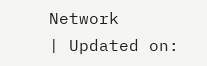Network
| Updated on: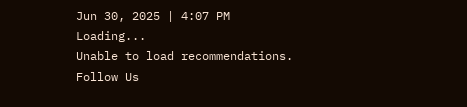Jun 30, 2025 | 4:07 PM
Loading...
Unable to load recommendations.
Follow Us